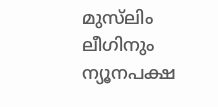മുസ്‍ലിം ലീഗിനും ന്യൂനപക്ഷ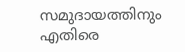സമുദായത്തിനും എതിരെ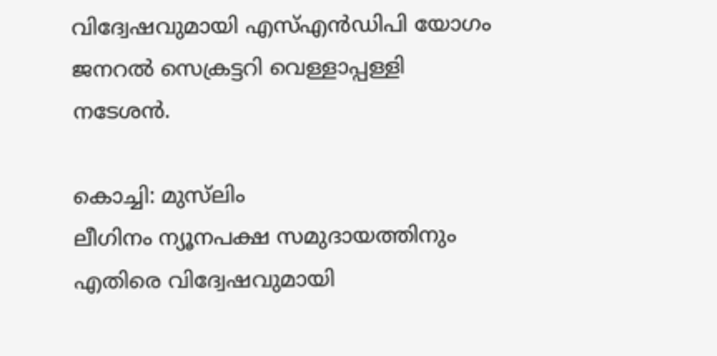വിദ്വേഷവുമായി എസ്എൻഡിപി യോഗം ജനറൽ സെക്രട്ടറി വെള്ളാപ്പള്ളി നടേശൻ.

കൊച്ചി: മുസ്‍ലിം
ലീഗിനം ന്യൂനപക്ഷ സമുദായത്തിനും എതിരെ വിദ്വേഷവുമായി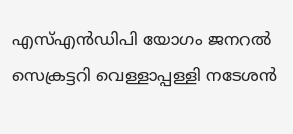എസ്എൻഡിപി യോഗം ജനറൽ സെക്രട്ടറി വെള്ളാപ്പള്ളി നടേശൻ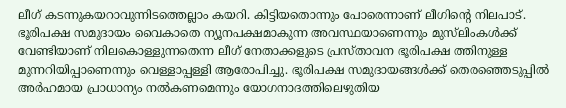ലീഗ് കടന്നുകയറാവുന്നിടത്തെല്ലാം കയറി. കിട്ടിയതൊന്നും പോരെന്നാണ് ലീഗിന്‍റെ നിലപാട്. ഭൂരിപക്ഷ സമുദായം വൈകാതെ ന്യൂനപക്ഷമാകുന്ന അവസ്ഥയാണെന്നും മുസ്‍ലിംകൾക്ക് വേണ്ടിയാണ് നിലകൊള്ളുന്നതെന്ന ലീഗ് നേതാക്കളുടെ പ്രസ്താവന ഭൂരിപക്ഷ ത്തിനുള്ള മുന്നറിയിപ്പാണെന്നും വെള്ളാപ്പള്ളി ആരോപിച്ചു. ഭൂരിപക്ഷ സമുദായങ്ങൾക്ക് തെരഞ്ഞെടുപ്പിൽ അർഹമായ പ്രാധാന്യം നൽകണമെന്നും യോഗനാദത്തിലെഴുതിയ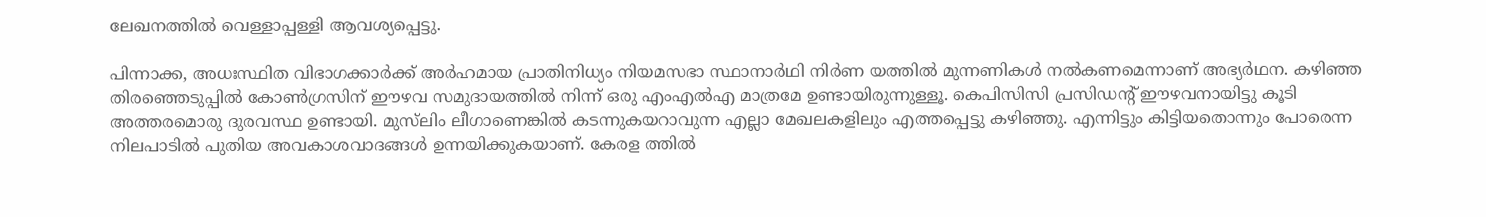ലേഖനത്തിൽ വെള്ളാപ്പള്ളി ആവശ്യപ്പെട്ടു.

പിന്നാക്ക, അധഃസ്ഥിത വിഭാഗക്കാർക്ക് അർഹമായ പ്രാതിനിധ്യം നിയമസഭാ സ്ഥാനാർഥി നിർണ യത്തിൽ മുന്നണികൾ നൽകണമെന്നാണ് അഭ്യർഥന. കഴിഞ്ഞ തിരഞ്ഞെടുപ്പിൽ കോൺഗ്രസിന് ഈഴവ സമുദായത്തിൽ നിന്ന് ഒരു എംഎൽഎ മാത്രമേ ഉണ്ടായിരുന്നുള്ളൂ. കെപിസിസി പ്രസിഡന്‍റ് ഈഴവനായിട്ടു കൂടി അത്തരമൊരു ദുരവസ്ഥ ഉണ്ടായി. മുസ്‍ലിം ലീഗാണെങ്കിൽ കടന്നുകയറാവുന്ന എല്ലാ മേഖലകളിലും എത്തപ്പെട്ടു കഴിഞ്ഞു. എന്നിട്ടും കിട്ടിയതൊന്നും പോരെന്ന നിലപാടിൽ പുതിയ അവകാശവാദങ്ങൾ ഉന്നയിക്കുകയാണ്. കേരള ത്തിൽ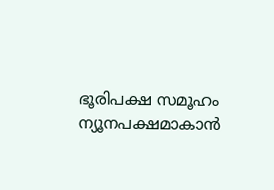ഭൂരിപക്ഷ സമൂഹം ന്യൂനപക്ഷമാകാൻ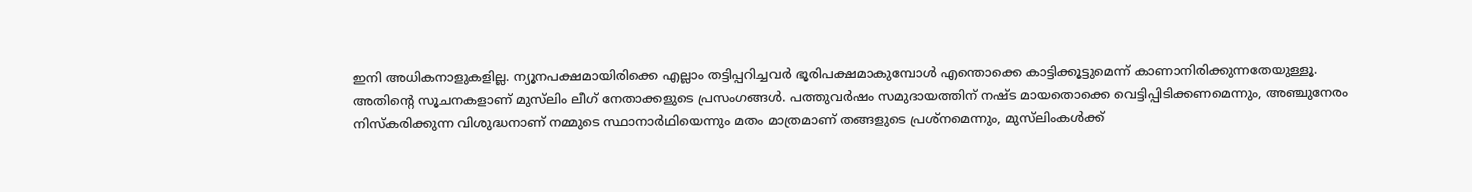ഇനി അധികനാളുകളില്ല. ന്യൂനപക്ഷമായിരിക്കെ എല്ലാം തട്ടിപ്പറിച്ചവർ ഭൂരിപക്ഷമാകുമ്പോൾ എന്തൊക്കെ കാട്ടിക്കൂട്ടുമെന്ന് കാണാനിരിക്കുന്നതേയുള്ളൂ.
അതിന്‍റെ സൂചനകളാണ് മുസ്‌‍ലിം ലീഗ് നേതാക്കളുടെ പ്രസംഗങ്ങൾ. പത്തുവർഷം സമുദായത്തിന് നഷ്ട മായതൊക്കെ വെട്ടിപ്പിടിക്കണമെന്നും, അഞ്ചുനേരം നിസ്കരിക്കുന്ന വിശുദ്ധനാണ് നമ്മുടെ സ്ഥാനാർഥിയെന്നും മതം മാത്രമാണ് തങ്ങളുടെ പ്രശ്നമെന്നും, മുസ്‍ലിംകൾക്ക്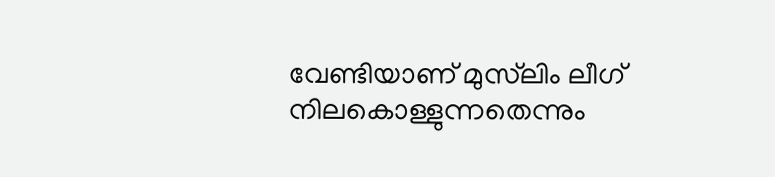വേണ്ടിയാണ് മുസ്‍ലിം ലീഗ് നിലകൊള്ളുന്നതെന്നും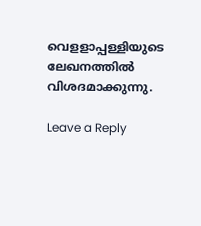വെളളാപ്പള്ളിയുടെ ലേഖനത്തിൽ വിശദമാക്കുന്നു.

Leave a Reply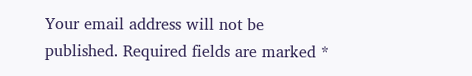Your email address will not be published. Required fields are marked *